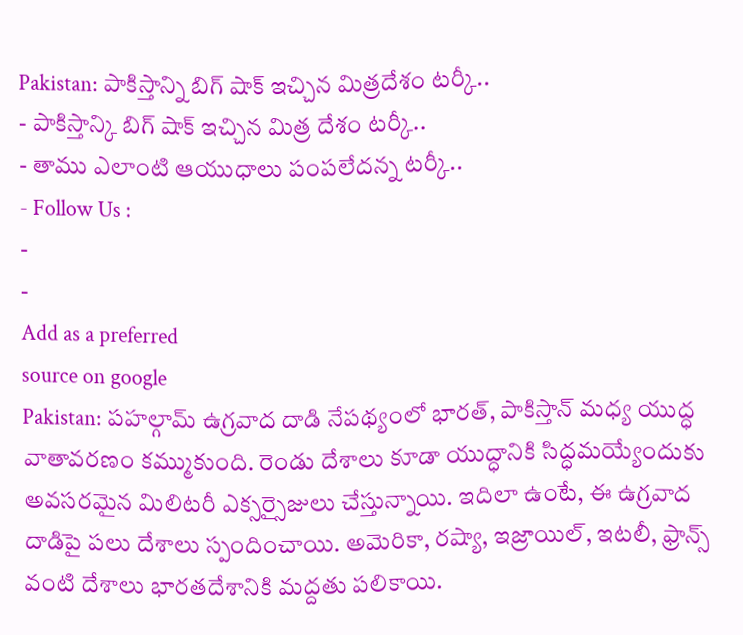Pakistan: పాకిస్తాన్ని బిగ్ షాక్ ఇచ్చిన మిత్రదేశం టర్కీ..
- పాకిస్తాన్కి బిగ్ షాక్ ఇచ్చిన మిత్ర దేశం టర్కీ..
- తాము ఎలాంటి ఆయుధాలు పంపలేదన్న టర్కీ..
- Follow Us :
-
-
Add as a preferred
source on google
Pakistan: పహల్గామ్ ఉగ్రవాద దాడి నేపథ్యంలో భారత్, పాకిస్తాన్ మధ్య యుద్ధ వాతావరణం కమ్ముకుంది. రెండు దేశాలు కూడా యుద్ధానికి సిద్ధమయ్యేందుకు అవసరమైన మిలిటరీ ఎక్సర్సైజులు చేస్తున్నాయి. ఇదిలా ఉంటే, ఈ ఉగ్రవాద దాడిపై పలు దేశాలు స్పందించాయి. అమెరికా, రష్యా, ఇజ్రాయిల్, ఇటలీ, ఫ్రాన్స్ వంటి దేశాలు భారతదేశానికి మద్దతు పలికాయి.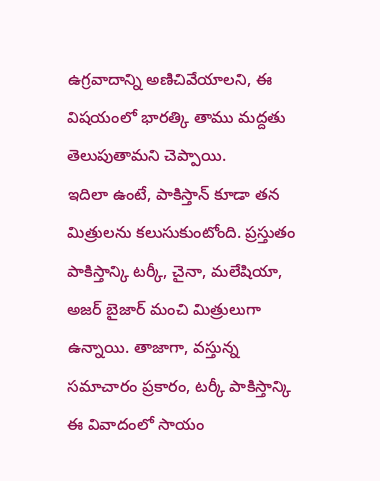ఉగ్రవాదాన్ని అణిచివేయాలని, ఈ విషయంలో భారత్కి తాము మద్దతు తెలుపుతామని చెప్పాయి.
ఇదిలా ఉంటే, పాకిస్తాన్ కూడా తన మిత్రులను కలుసుకుంటోంది. ప్రస్తుతం పాకిస్తాన్కి టర్కీ, చైనా, మలేషియా, అజర్ బైజార్ మంచి మిత్రులుగా ఉన్నాయి. తాజాగా, వస్తున్న సమాచారం ప్రకారం, టర్కీ పాకిస్తాన్కి ఈ వివాదంలో సాయం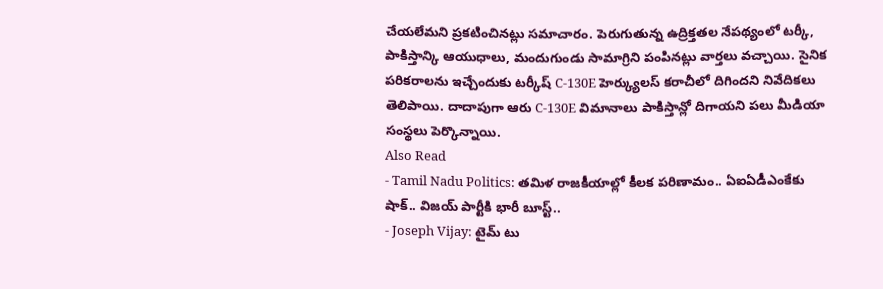చేయలేమని ప్రకటించినట్లు సమాచారం. పెరుగుతున్న ఉద్రిక్తతల నేపథ్యంలో టర్కీ, పాకిస్తాన్కి ఆయుధాలు, మందుగుండు సామాగ్రిని పంపినట్లు వార్తలు వచ్చాయి. సైనిక పరికరాలను ఇచ్చేందుకు టర్కీష్ C-130E హెర్క్యులస్ కరాచీలో దిగిందని నివేదికలు తెలిపాయి. దాదాపుగా ఆరు C-130E విమానాలు పాకిస్తాన్లో దిగాయని పలు మీడియా సంస్థలు పెర్కొన్నాయి.
Also Read
- Tamil Nadu Politics: తమిళ రాజకీయాల్లో కీలక పరిణామం.. ఏఐఏడీఎంకేకు షాక్.. విజయ్ పార్టీకి భారీ బూస్ట్..
- Joseph Vijay: టైమ్ టు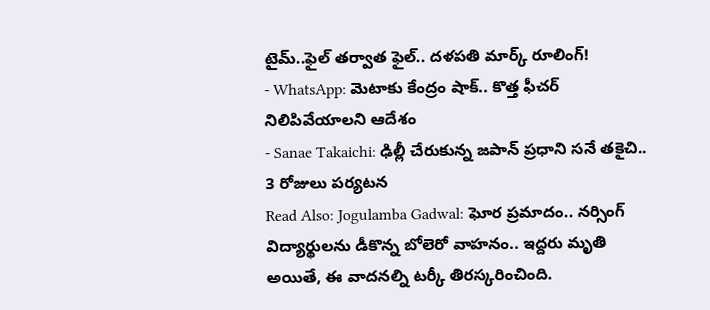టైమ్..ఫైల్ తర్వాత ఫైల్.. దళపతి మార్క్ రూలింగ్!
- WhatsApp: మెటాకు కేంద్రం షాక్.. కొత్త ఫీచర్ నిలిపివేయాలని ఆదేశం
- Sanae Takaichi: ఢిల్లీ చేరుకున్న జపాన్ ప్రధాని సనే తకైచి.. 3 రోజులు పర్యటన
Read Also: Jogulamba Gadwal: ఘోర ప్రమాదం.. నర్సింగ్ విద్యార్థులను డీకొన్న బోలెరో వాహనం.. ఇద్దరు మృతి
అయితే, ఈ వాదనల్ని టర్కీ తిరస్కరించింది.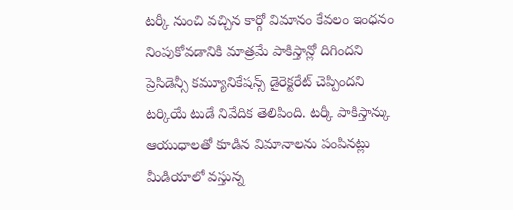టర్కీ నుంచి వచ్చిన కార్గో విమానం కేవలం ఇంధనం నింపుకోవడానికి మాత్రమే పాకిస్తాన్లో దిగిందని ప్రెసిడెన్సీ కమ్యూనికేషన్స్ డైరెక్టరేట్ చెప్పిందని టర్కియే టుడే నివేదిక తెలిపింది. టర్కీ పాకిస్తాన్కు ఆయుధాలతో కూడిన విమానాలను పంపినట్లు మీడియాలో వస్తున్న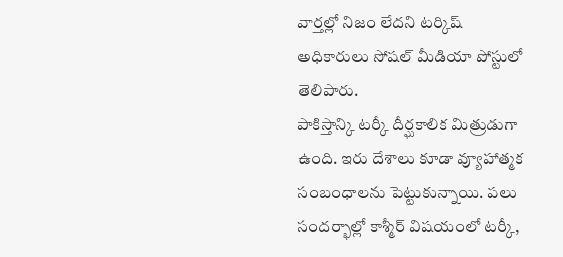వార్తల్లో నిజం లేదని టర్కిష్ అధికారులు సోషల్ మీడియా పోస్టులో తెలిపారు.
పాకిస్తాన్కి టర్కీ దీర్ఘకాలిక మిత్రుడుగా ఉంది. ఇరు దేశాలు కూడా వ్యూహాత్మక సంబంధాలను పెట్టుకున్నాయి. పలు సందర్భాల్లో కాశ్మీర్ విషయంలో టర్కీ,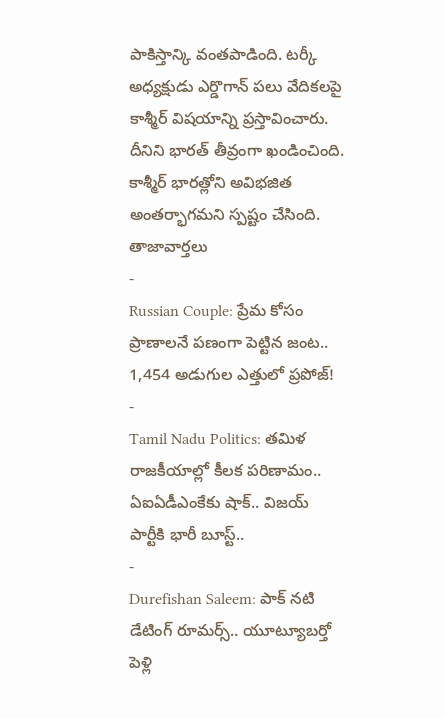పాకిస్తాన్కి వంతపాడింది. టర్కీ అధ్యక్షుడు ఎర్డొగాన్ పలు వేదికలపై కాశ్మీర్ విషయాన్ని ప్రస్తావించారు. దీనిని భారత్ తీవ్రంగా ఖండించింది. కాశ్మీర్ భారత్లోని అవిభజిత అంతర్భాగమని స్పష్టం చేసింది.
తాజావార్తలు
-
Russian Couple: ప్రేమ కోసం ప్రాణాలనే పణంగా పెట్టిన జంట.. 1,454 అడుగుల ఎత్తులో ప్రపోజ్!
-
Tamil Nadu Politics: తమిళ రాజకీయాల్లో కీలక పరిణామం.. ఏఐఏడీఎంకేకు షాక్.. విజయ్ పార్టీకి భారీ బూస్ట్..
-
Durefishan Saleem: పాక్ నటి డేటింగ్ రూమర్స్.. యూట్యూబర్తో పెళ్లి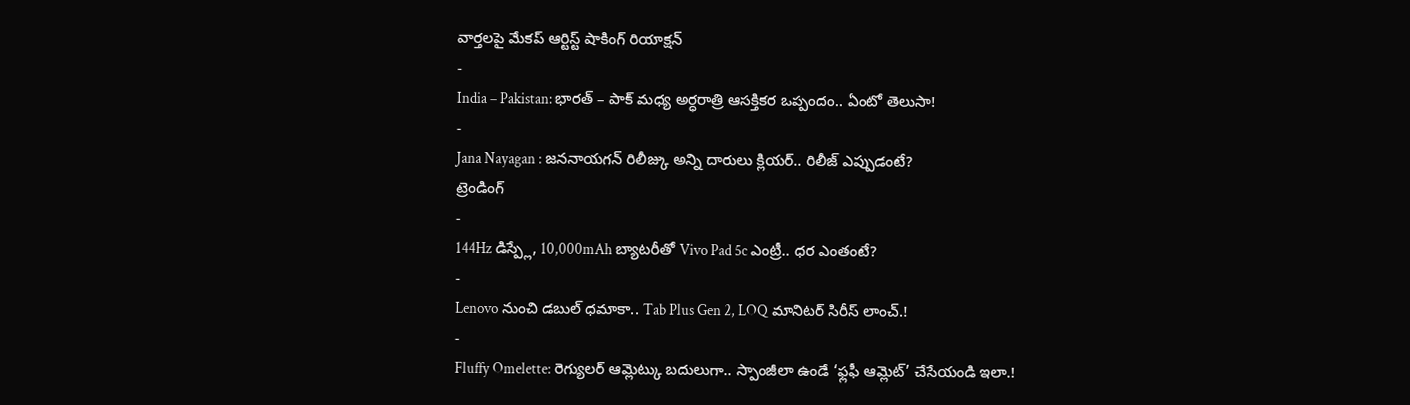వార్తలపై మేకప్ ఆర్టిస్ట్ షాకింగ్ రియాక్షన్
-
India – Pakistan: భారత్ – పాక్ మధ్య అర్ధరాత్రి ఆసక్తికర ఒప్పందం.. ఏంటో తెలుసా!
-
Jana Nayagan : జననాయగన్ రిలీజ్కు అన్ని దారులు క్లియర్.. రిలీజ్ ఎప్పుడంటే?
ట్రెండింగ్
-
144Hz డిస్ప్లే, 10,000mAh బ్యాటరీతో Vivo Pad 5c ఎంట్రీ.. ధర ఎంతంటే?
-
Lenovo నుంచి డబుల్ ధమాకా.. Tab Plus Gen 2, LOQ మానిటర్ సిరీస్ లాంచ్.!
-
Fluffy Omelette: రెగ్యులర్ ఆమ్లెట్కు బదులుగా.. స్పాంజీలా ఉండే ‘ఫ్లఫీ ఆమ్లెట్’ చేసేయండి ఇలా.!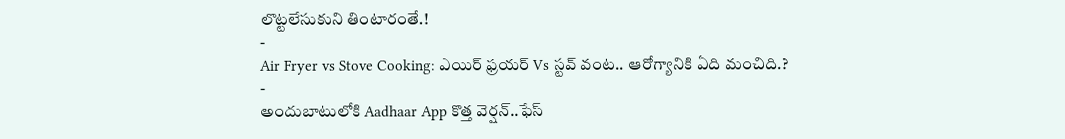లొట్టలేసుకుని తింటారంతే.!
-
Air Fryer vs Stove Cooking: ఎయిర్ ఫ్రయర్ Vs స్టవ్ వంట.. ఆరోగ్యానికి ఏది మంచిది.?
-
అందుబాటులోకి Aadhaar App కొత్త వెర్షన్..ఫేస్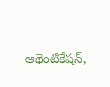ఆథెంటికేషన్,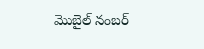మొబైల్ నంబర్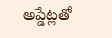అప్డేట్లతో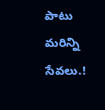పాటు మరిన్ని సేవలు.!